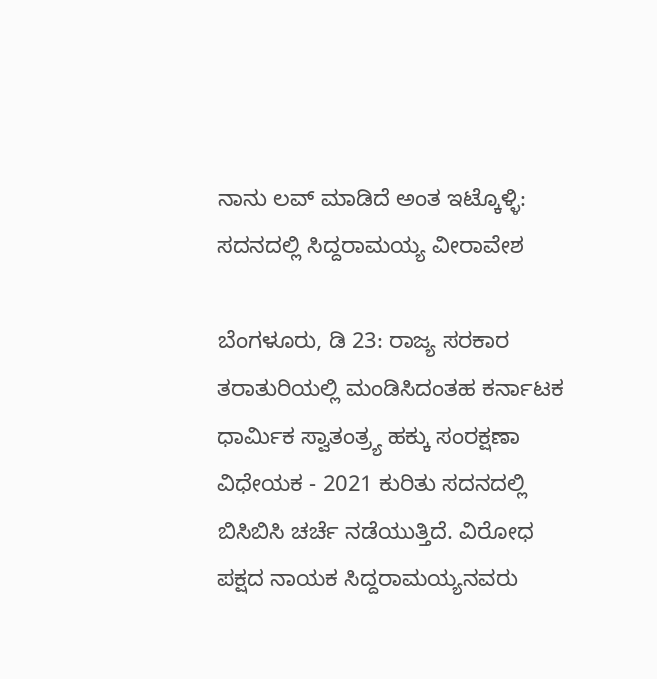ನಾನು ಲವ್ ಮಾಡಿದೆ ಅಂತ ಇಟ್ಕೊಳ್ಳಿ: ಸದನದಲ್ಲಿ ಸಿದ್ದರಾಮಯ್ಯ ವೀರಾವೇಶ

ಬೆಂಗಳೂರು, ಡಿ 23: ರಾಜ್ಯ ಸರಕಾರ ತರಾತುರಿಯಲ್ಲಿ ಮಂಡಿಸಿದಂತಹ ಕರ್ನಾಟಕ ಧಾರ್ಮಿಕ ಸ್ವಾತಂತ್ರ್ಯ ಹಕ್ಕು ಸಂರಕ್ಷಣಾ ವಿಧೇಯಕ - 2021 ಕುರಿತು ಸದನದಲ್ಲಿ ಬಿಸಿಬಿಸಿ ಚರ್ಚೆ ನಡೆಯುತ್ತಿದೆ. ವಿರೋಧ ಪಕ್ಷದ ನಾಯಕ ಸಿದ್ದರಾಮಯ್ಯನವರು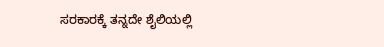ಸರಕಾರಕ್ಕೆ ತನ್ನದೇ ಶೈಲಿಯಲ್ಲಿ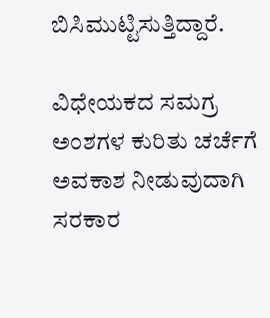ಬಿಸಿಮುಟ್ಟಿಸುತ್ತಿದ್ದಾರೆ.

ವಿಧೇಯಕದ ಸಮಗ್ರ ಅಂಶಗಳ ಕುರಿತು ಚರ್ಚೆಗೆ ಅವಕಾಶ ನೀಡುವುದಾಗಿ ಸರಕಾರ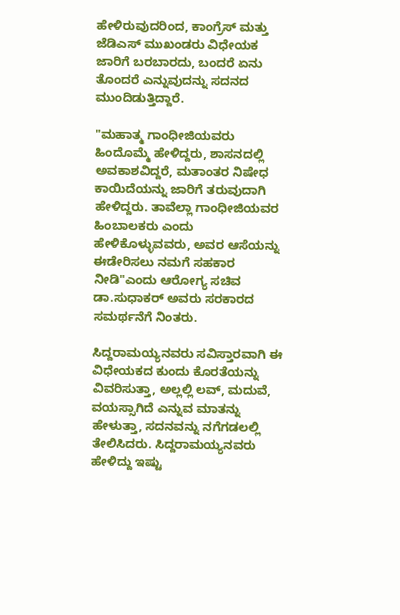ಹೇಳಿರುವುದರಿಂದ, ಕಾಂಗ್ರೆಸ್ ಮತ್ತು ಜೆಡಿಎಸ್ ಮುಖಂಡರು ವಿಧೇಯಕ ಜಾರಿಗೆ ಬರಬಾರದು, ಬಂದರೆ ಏನು ತೊಂದರೆ ಎನ್ನುವುದನ್ನು ಸದನದ ಮುಂದಿಡುತ್ತಿದ್ದಾರೆ.

"ಮಹಾತ್ಮ ಗಾಂಧೀಜಿಯವರು ಹಿಂದೊಮ್ಮೆ ಹೇಳಿದ್ದರು, ಶಾಸನದಲ್ಲಿ ಅವಕಾಶವಿದ್ದರೆ, ಮತಾಂತರ ನಿಷೇಧ ಕಾಯಿದೆಯನ್ನು ಜಾರಿಗೆ ತರುವುದಾಗಿ ಹೇಳಿದ್ದರು. ತಾವೆಲ್ಲಾ ಗಾಂಧೀಜಿಯವರ ಹಿಂಬಾಲಕರು ಎಂದು ಹೇಳಿಕೊಳ್ಳುವವರು, ಅವರ ಆಸೆಯನ್ನು ಈಡೇರಿಸಲು ನಮಗೆ ಸಹಕಾರ ನೀಡಿ"ಎಂದು ಆರೋಗ್ಯ ಸಚಿವ ಡಾ.ಸುಧಾಕರ್ ಅವರು ಸರಕಾರದ ಸಮರ್ಥನೆಗೆ ನಿಂತರು.

ಸಿದ್ದರಾಮಯ್ಯನವರು ಸವಿಸ್ತಾರವಾಗಿ ಈ ವಿಧೇಯಕದ ಕುಂದು ಕೊರತೆಯನ್ನು ವಿವರಿಸುತ್ತಾ, ಅಲ್ಲಲ್ಲಿ ಲವ್, ಮದುವೆ, ವಯಸ್ಸಾಗಿದೆ ಎನ್ನುವ ಮಾತನ್ನು ಹೇಳುತ್ತಾ, ಸದನವನ್ನು ನಗೆಗಡಲಲ್ಲಿ ತೇಲಿಸಿದರು. ಸಿದ್ದರಾಮಯ್ಯನವರು ಹೇಳಿದ್ದು ಇಷ್ಟು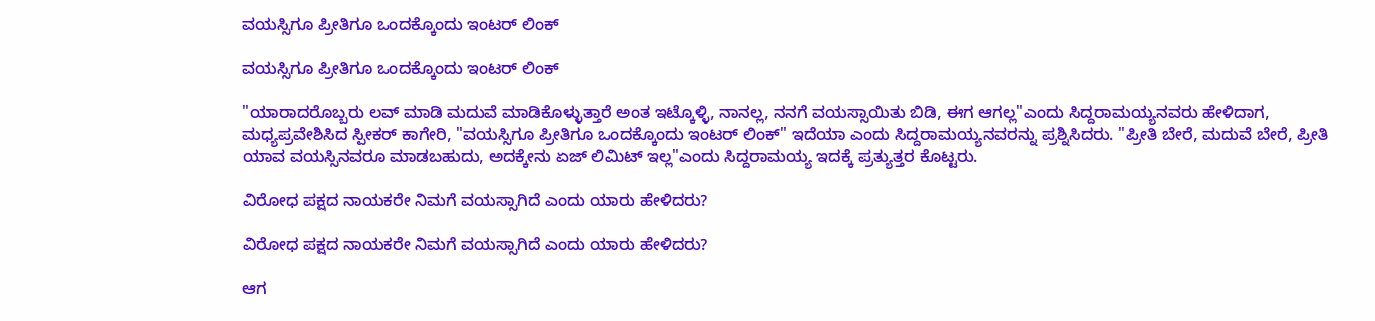ವಯಸ್ಸಿಗೂ ಪ್ರೀತಿಗೂ ಒಂದಕ್ಕೊಂದು ಇಂಟರ್ ಲಿಂಕ್

ವಯಸ್ಸಿಗೂ ಪ್ರೀತಿಗೂ ಒಂದಕ್ಕೊಂದು ಇಂಟರ್ ಲಿಂಕ್

"ಯಾರಾದರೊಬ್ಬರು ಲವ್ ಮಾಡಿ ಮದುವೆ ಮಾಡಿಕೊಳ್ಳುತ್ತಾರೆ ಅಂತ ಇಟ್ಕೊಳ್ಳಿ, ನಾನಲ್ಲ, ನನಗೆ ವಯಸ್ಸಾಯಿತು ಬಿಡಿ, ಈಗ ಆಗಲ್ಲ"ಎಂದು ಸಿದ್ದರಾಮಯ್ಯನವರು ಹೇಳಿದಾಗ, ಮಧ್ಯಪ್ರವೇಶಿಸಿದ ಸ್ಪೀಕರ್ ಕಾಗೇರಿ, "ವಯಸ್ಸಿಗೂ ಪ್ರೀತಿಗೂ ಒಂದಕ್ಕೊಂದು ಇಂಟರ್ ಲಿಂಕ್" ಇದೆಯಾ ಎಂದು ಸಿದ್ದರಾಮಯ್ಯನವರನ್ನು ಪ್ರಶ್ನಿಸಿದರು. "ಪ್ರೀತಿ ಬೇರೆ, ಮದುವೆ ಬೇರೆ, ಪ್ರೀತಿ ಯಾವ ವಯಸ್ಸಿನವರೂ ಮಾಡಬಹುದು, ಅದಕ್ಕೇನು ಏಜ್ ಲಿಮಿಟ್ ಇಲ್ಲ"ಎಂದು ಸಿದ್ದರಾಮಯ್ಯ ಇದಕ್ಕೆ ಪ್ರತ್ಯುತ್ತರ ಕೊಟ್ಟರು.

ವಿರೋಧ ಪಕ್ಷದ ನಾಯಕರೇ ನಿಮಗೆ ವಯಸ್ಸಾಗಿದೆ ಎಂದು ಯಾರು ಹೇಳಿದರು?

ವಿರೋಧ ಪಕ್ಷದ ನಾಯಕರೇ ನಿಮಗೆ ವಯಸ್ಸಾಗಿದೆ ಎಂದು ಯಾರು ಹೇಳಿದರು?

ಆಗ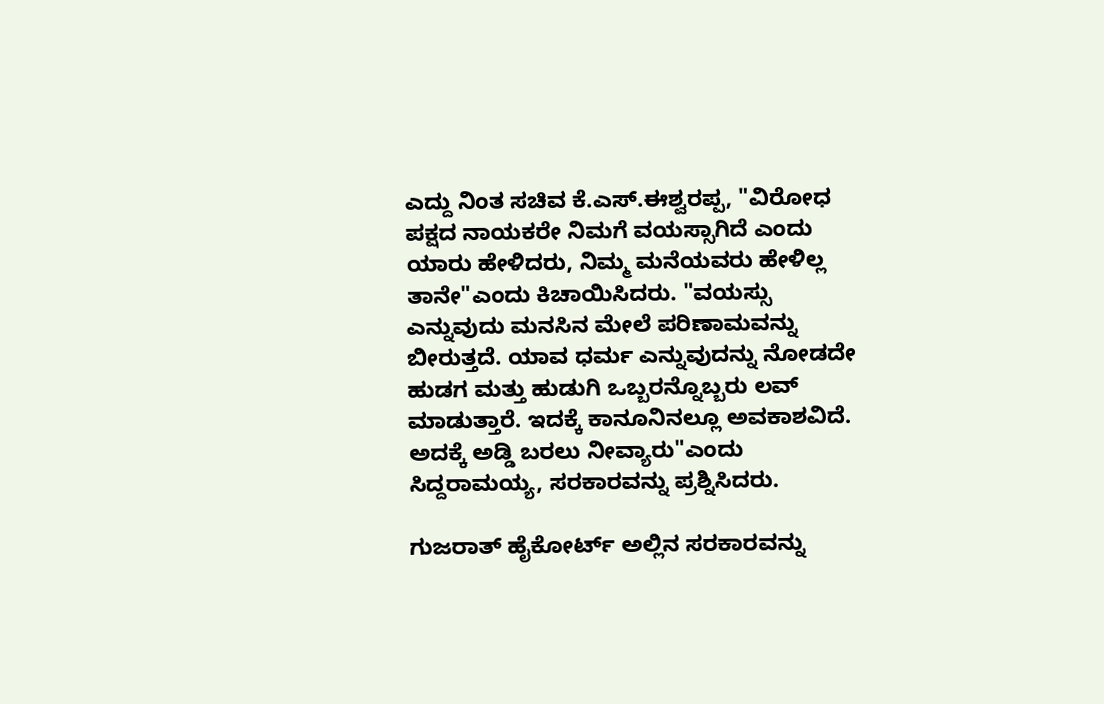ಎದ್ದು ನಿಂತ ಸಚಿವ ಕೆ.ಎಸ್.ಈಶ್ವರಪ್ಪ, "ವಿರೋಧ ಪಕ್ಷದ ನಾಯಕರೇ ನಿಮಗೆ ವಯಸ್ಸಾಗಿದೆ ಎಂದು ಯಾರು ಹೇಳಿದರು, ನಿಮ್ಮ ಮನೆಯವರು ಹೇಳಿಲ್ಲ ತಾನೇ"ಎಂದು ಕಿಚಾಯಿಸಿದರು. "ವಯಸ್ಸು ಎನ್ನುವುದು ಮನಸಿನ ಮೇಲೆ ಪರಿಣಾಮವನ್ನು ಬೀರುತ್ತದೆ. ಯಾವ ಧರ್ಮ ಎನ್ನುವುದನ್ನು ನೋಡದೇ ಹುಡಗ ಮತ್ತು ಹುಡುಗಿ ಒಬ್ಬರನ್ನೊಬ್ಬರು ಲವ್ ಮಾಡುತ್ತಾರೆ. ಇದಕ್ಕೆ ಕಾನೂನಿನಲ್ಲೂ ಅವಕಾಶವಿದೆ. ಅದಕ್ಕೆ ಅಡ್ಡಿ ಬರಲು ನೀವ್ಯಾರು"ಎಂದು ಸಿದ್ದರಾಮಯ್ಯ, ಸರಕಾರವನ್ನು ಪ್ರಶ್ನಿಸಿದರು.

ಗುಜರಾತ್ ಹೈಕೋರ್ಟ್ ಅಲ್ಲಿನ ಸರಕಾರವನ್ನು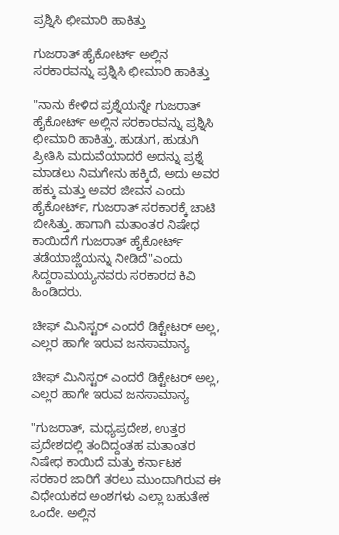ಪ್ರಶ್ನಿಸಿ ಛೀಮಾರಿ ಹಾಕಿತ್ತು

ಗುಜರಾತ್ ಹೈಕೋರ್ಟ್ ಅಲ್ಲಿನ ಸರಕಾರವನ್ನು ಪ್ರಶ್ನಿಸಿ ಛೀಮಾರಿ ಹಾಕಿತ್ತು

"ನಾನು ಕೇಳಿದ ಪ್ರಶ್ನೆಯನ್ನೇ ಗುಜರಾತ್ ಹೈಕೋರ್ಟ್ ಅಲ್ಲಿನ ಸರಕಾರವನ್ನು ಪ್ರಶ್ನಿಸಿ ಛೀಮಾರಿ ಹಾಕಿತ್ತು. ಹುಡುಗ, ಹುಡುಗಿ ಪ್ರೀತಿಸಿ ಮದುವೆಯಾದರೆ ಅದನ್ನು ಪ್ರಶ್ನೆ ಮಾಡಲು ನಿಮಗೇನು ಹಕ್ಕಿದೆ, ಅದು ಅವರ ಹಕ್ಕು ಮತ್ತು ಅವರ ಜೀವನ ಎಂದು ಹೈಕೋರ್ಟ್, ಗುಜರಾತ್ ಸರಕಾರಕ್ಕೆ ಚಾಟಿ ಬೀಸಿತ್ತು. ಹಾಗಾಗಿ ಮತಾಂತರ ನಿಷೇಧ ಕಾಯಿದೆಗೆ ಗುಜರಾತ್ ಹೈಕೋರ್ಟ್ ತಡೆಯಾಜ್ಣೆಯನ್ನು ನೀಡಿದೆ"ಎಂದು ಸಿದ್ದರಾಮಯ್ಯನವರು ಸರಕಾರದ ಕಿವಿ ಹಿಂಡಿದರು.

ಚೀಫ್ ಮಿನಿಸ್ಟರ್ ಎಂದರೆ ಡಿಕ್ಟೇಟರ್ ಅಲ್ಲ, ಎಲ್ಲರ ಹಾಗೇ ಇರುವ ಜನಸಾಮಾನ್ಯ

ಚೀಫ್ ಮಿನಿಸ್ಟರ್ ಎಂದರೆ ಡಿಕ್ಟೇಟರ್ ಅಲ್ಲ, ಎಲ್ಲರ ಹಾಗೇ ಇರುವ ಜನಸಾಮಾನ್ಯ

"ಗುಜರಾತ್, ಮಧ್ಯಪ್ರದೇಶ, ಉತ್ತರ ಪ್ರದೇಶದಲ್ಲಿ ತಂದಿದ್ದಂತಹ ಮತಾಂತರ ನಿಷೇಧ ಕಾಯಿದೆ ಮತ್ತು ಕರ್ನಾಟಕ ಸರಕಾರ ಜಾರಿಗೆ ತರಲು ಮುಂದಾಗಿರುವ ಈ ವಿಧೇಯಕದ ಅಂಶಗಳು ಎಲ್ಲಾ ಬಹುತೇಕ ಒಂದೇ. ಅಲ್ಲಿನ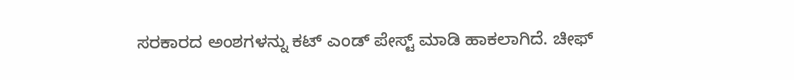ಸರಕಾರದ ಅಂಶಗಳನ್ನು ಕಟ್ ಎಂಡ್ ಪೇಸ್ಟ್ ಮಾಡಿ ಹಾಕಲಾಗಿದೆ. ಚೀಫ್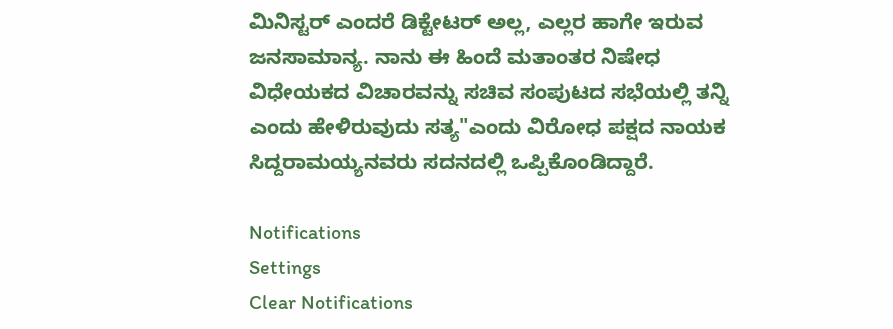ಮಿನಿಸ್ಟರ್ ಎಂದರೆ ಡಿಕ್ಟೇಟರ್ ಅಲ್ಲ, ಎಲ್ಲರ ಹಾಗೇ ಇರುವ ಜನಸಾಮಾನ್ಯ. ನಾನು ಈ ಹಿಂದೆ ಮತಾಂತರ ನಿಷೇಧ ವಿಧೇಯಕದ ವಿಚಾರವನ್ನು ಸಚಿವ ಸಂಪುಟದ ಸಭೆಯಲ್ಲಿ ತನ್ನಿ ಎಂದು ಹೇಳಿರುವುದು ಸತ್ಯ"ಎಂದು ವಿರೋಧ ಪಕ್ಷದ ನಾಯಕ ಸಿದ್ದರಾಮಯ್ಯನವರು ಸದನದಲ್ಲಿ ಒಪ್ಪಿಕೊಂಡಿದ್ದಾರೆ.

Notifications
Settings
Clear Notifications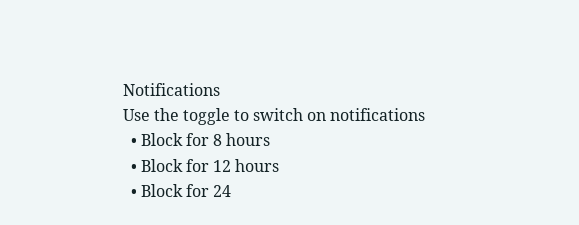Notifications
Use the toggle to switch on notifications
  • Block for 8 hours
  • Block for 12 hours
  • Block for 24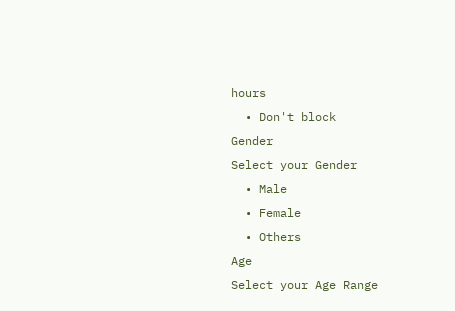hours
  • Don't block
Gender
Select your Gender
  • Male
  • Female
  • Others
Age
Select your Age Range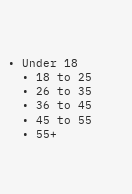• Under 18
  • 18 to 25
  • 26 to 35
  • 36 to 45
  • 45 to 55
  • 55+